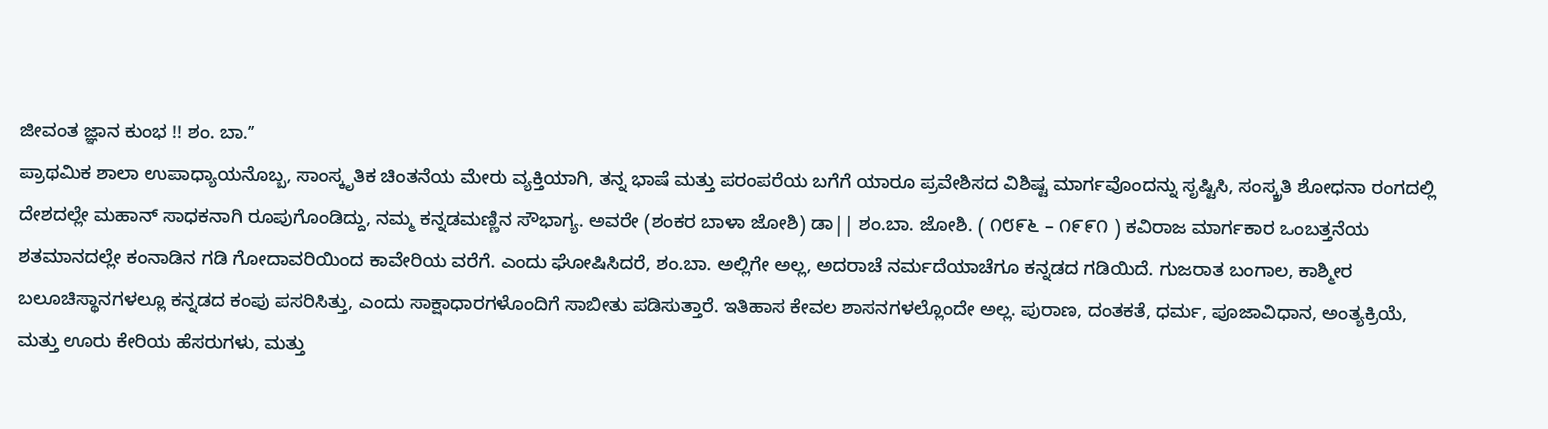ಜೀವಂತ ಜ್ಞಾನ ಕುಂಭ !! ಶಂ. ಬಾ.ʼʼ
ಪ್ರಾಥಮಿಕ ಶಾಲಾ ಉಪಾಧ್ಯಾಯನೊಬ್ಬ, ಸಾಂಸ್ಕೃತಿಕ ಚಿಂತನೆಯ ಮೇರು ವ್ಯಕ್ತಿಯಾಗಿ, ತನ್ನ ಭಾಷೆ ಮತ್ತು ಪರಂಪರೆಯ ಬಗೆಗೆ ಯಾರೂ ಪ್ರವೇಶಿಸದ ವಿಶಿಷ್ಟ ಮಾರ್ಗವೊಂದನ್ನು ಸೃಷ್ಟಿಸಿ, ಸಂಸ್ಕ್ರತಿ ಶೋಧನಾ ರಂಗದಲ್ಲಿ ದೇಶದಲ್ಲೇ ಮಹಾನ್ ಸಾಧಕನಾಗಿ ರೂಪುಗೊಂಡಿದ್ದು, ನಮ್ಮ ಕನ್ನಡಮಣ್ಣಿನ ಸೌಭಾಗ್ಯ. ಅವರೇ (ಶಂಕರ ಬಾಳಾ ಜೋಶಿ) ಡಾ|| ಶಂ.ಬಾ. ಜೋಶಿ. ( ೧೮೯೬ – ೧೯೯೧ ) ಕವಿರಾಜ ಮಾರ್ಗಕಾರ ಒಂಬತ್ತನೆಯ ಶತಮಾನದಲ್ಲೇ ಕಂನಾಡಿನ ಗಡಿ ಗೋದಾವರಿಯಿಂದ ಕಾವೇರಿಯ ವರೆಗೆ. ಎಂದು ಘೋಷಿಸಿದರೆ, ಶಂ.ಬಾ. ಅಲ್ಲಿಗೇ ಅಲ್ಲ, ಅದರಾಚೆ ನರ್ಮದೆಯಾಚೆಗೂ ಕನ್ನಡದ ಗಡಿಯಿದೆ. ಗುಜರಾತ ಬಂಗಾಲ, ಕಾಶ್ಮೀರ ಬಲೂಚಿಸ್ಥಾನಗಳಲ್ಲೂ ಕನ್ನಡದ ಕಂಪು ಪಸರಿಸಿತ್ತು, ಎಂದು ಸಾಕ್ಷಾಧಾರಗಳೊಂದಿಗೆ ಸಾಬೀತು ಪಡಿಸುತ್ತಾರೆ. ಇತಿಹಾಸ ಕೇವಲ ಶಾಸನಗಳಲ್ಲೊಂದೇ ಅಲ್ಲ. ಪುರಾಣ, ದಂತಕತೆ, ಧರ್ಮ, ಪೂಜಾವಿಧಾನ, ಅಂತ್ಯಕ್ರಿಯೆ, ಮತ್ತು ಊರು ಕೇರಿಯ ಹೆಸರುಗಳು, ಮತ್ತು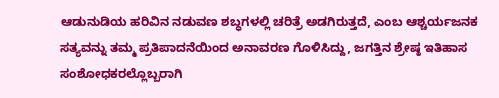ಆಡುನುಡಿಯ ಹರಿವಿನ ನಡುವಣ ಶಬ್ಧಗಳಲ್ಲಿ ಚರಿತ್ರೆ ಅಡಗಿರುತ್ತದೆ, ಎಂಬ ಆಶ್ಚರ್ಯಜನಕ ಸತ್ಯವನ್ನು ತಮ್ಮ ಪ್ರತಿಪಾದನೆಯಿಂದ ಅನಾವರಣ ಗೊಳಿಸಿದ್ದು, ಜಗತ್ತಿನ ಶ್ರೇಷ್ಠ ಇತಿಹಾಸ ಸಂಶೋಧಕರಲ್ಲೊಬ್ಬರಾಗಿ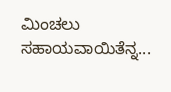ಮಿಂಚಲು ಸಹಾಯವಾಯಿತೆನ್ನ...